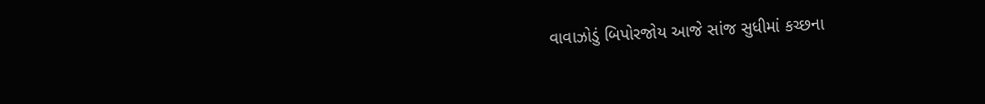વાવાઝોડું બિપોરજોય આજે સાંજ સુધીમાં કચ્છના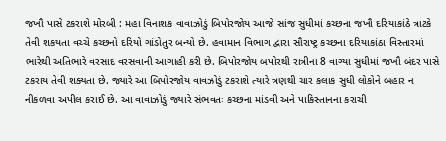જખૌ પાસે ટકરાશે મોરબી : મહા વિનાશક વાવાઝોડું બિપોરજોય આજે સાંજ સુધીમાં કચ્છના જખૌ દરિયાકાંઠે ત્રાટકે તેવી શકયતા વચ્ચે કચ્છનો દરિયો ગાંડોતુર બન્યો છે. હવામાન વિભાગ દ્વારા સૌરાષ્ટ્ર કચ્છના દરિયાકાંઠા વિસ્તારમાં ભારેથી અતિભારે વરસાદ વરસવાની આગાહી કરી છે. બિપોરજોય બપોરથી રાત્રીના 8 વાગ્યા સુધીમાં જખૌ બંદર પાસે ટકરાય તેવી શક્યતા છે. જ્યારે આ બિપોરજોય વાવઝોડું ટકરાશે ત્યારે ત્રણથી ચાર કલાક સુધી લોકોને બહાર ન નીકળવા અપીલ કરાઈ છે. આ વાવાઝોડું જ્યારે સંભવતઃ કચ્છના માંડવી અને પાકિસ્તાનના કરાચી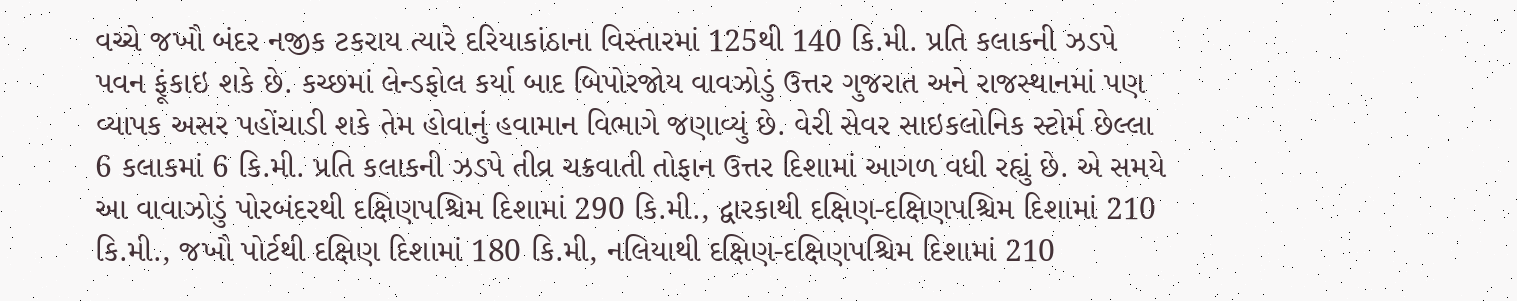વચ્ચે જખૌ બંદર નજીક ટકરાય ત્યારે દરિયાકાંઠાના વિસ્તારમાં 125થી 140 કિ.મી. પ્રતિ કલાકની ઝડપે પવન ફૂંકાઇ શકે છે. કચ્છમાં લેન્ડફોલ કર્યા બાદ બિપોરજોય વાવઝોડું ઉત્તર ગુજરાત અને રાજસ્થાનમાં પણ વ્યાપક અસર પહોંચાડી શકે તેમ હોવાનું હવામાન વિભાગે જણાવ્યું છે. વેરી સેવર સાઇકલોનિક સ્ટોર્મ છેલ્લા 6 કલાકમાં 6 કિ.મી. પ્રતિ કલાકની ઝડપે તીવ્ર ચક્રવાતી તોફાન ઉત્તર દિશામાં આગળ વધી રહ્યું છે. એ સમયે આ વાવાઝોડું પોરબંદરથી દક્ષિણપશ્ચિમ દિશામાં 290 કિ.મી., દ્વારકાથી દક્ષિણ-દક્ષિણપશ્ચિમ દિશામાં 210 કિ.મી., જખૌ પોર્ટથી દક્ષિણ દિશામાં 180 કિ.મી, નલિયાથી દક્ષિણ-દક્ષિણપશ્ચિમ દિશામાં 210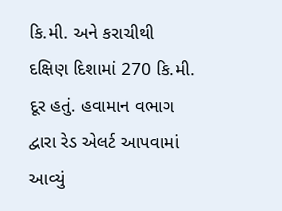કિ.મી. અને કરાચીથી દક્ષિણ દિશામાં 270 કિ.મી. દૂર હતું. હવામાન વભાગ દ્વારા રેડ એલર્ટ આપવામાં આવ્યું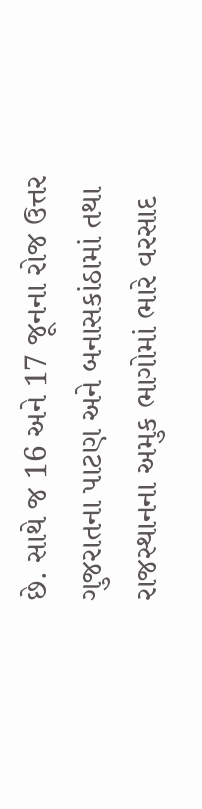છે. સાથે જ 16 અને 17 જૂનના રોજ ઉત્તર ગુજરાતના પાટણ અને બનાસકાંઠામાં તથા રાજસ્થાનના અમુક ભાગોમાં ભારે વરસાદ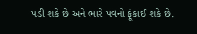પડી શકે છે અને ભારે પવનો ફૂંકાઈ શકે છે.